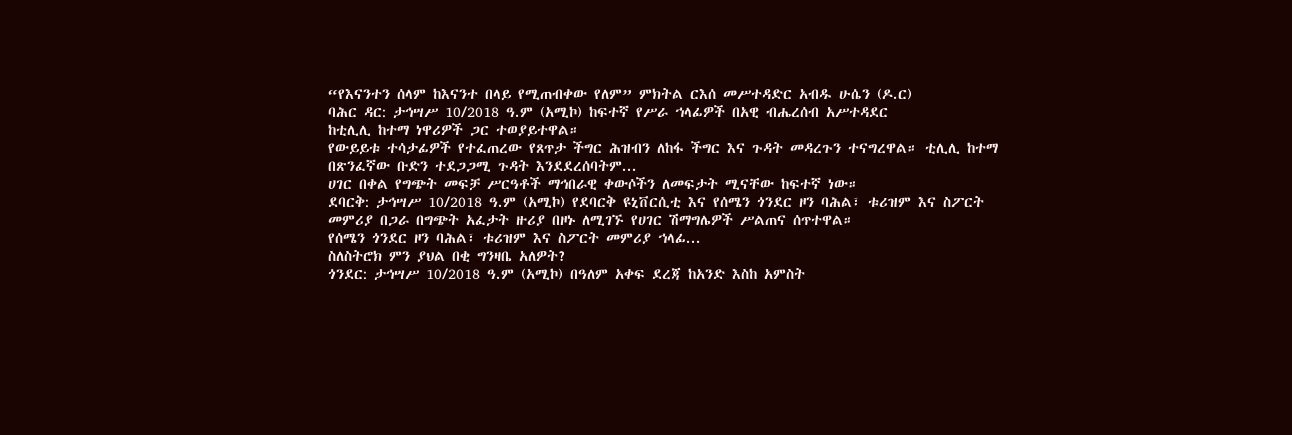“የእናንተን ሰላም ከእናንተ በላይ የሚጠብቀው የለም” ምክትል ርእሰ መሥተዳድር አብዱ ሁሴን (ዶ.ር)
ባሕር ዳር: ታኅሣሥ 10/2018 ዓ.ም (አሚኮ) ከፍተኛ የሥራ ኀላፊዎች በአዊ ብሔረሰብ አሥተዳደር
ከቲሊሊ ከተማ ነዋሪዎች ጋር ተወያይተዋል።
የውይይቱ ተሳታፊዎች የተፈጠረው የጸጥታ ችግር ሕዝብን ለከፋ ችግር እና ጉዳት መዳረጉን ተናግረዋል። ቲሊሊ ከተማ በጽንፈኛው ቡድን ተደጋጋሚ ጉዳት እንደደረሰባትም...
ሀገር በቀል የግጭት መፍቻ ሥርዓቶች ማኅበራዊ ቀውሶችን ለመፍታት ሚናቸው ከፍተኛ ነው።
ደባርቅ: ታኅሣሥ 10/2018 ዓ.ም (አሚኮ) የደባርቅ ዩኒቨርሲቲ እና የሰሜን ጎንደር ዞን ባሕል፣ ቱሪዝም እና ስፖርት መምሪያ በጋራ በግጭት አፈታት ዙሪያ በዞኑ ለሚገኙ የሀገር ሽማግሌዎች ሥልጠና ሰጥተዋል።
የሰሜን ጎንደር ዞን ባሕል፣ ቱሪዝም እና ስፖርት መምሪያ ኀላፊ...
ስለስትሮክ ምን ያህል በቂ ግንዛቤ አለዎት?
ጎንደር: ታኅሣሥ 10/2018 ዓ.ም (አሚኮ) በዓለም አቀፍ ደረጃ ከአንድ እስከ አምስት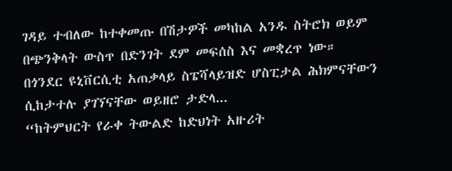ገዳይ ተብለው ከተቀመጡ በሽታዎች መካከል አንዱ ስትሮክ ወይም በጭንቅላት ውስጥ በድንገት ደም መፍሰስ እና መቋረጥ ነው።
በጎንደር ዩኒቨርሲቲ አጠቃላይ ስፔሻላይዝድ ሆስፒታል ሕክምናቸውን ሲከታተሉ ያገኘናቸው ወይዘሮ ታድላ...
“ከትምህርት የራቀ ትውልድ ከድህነት አዙሪት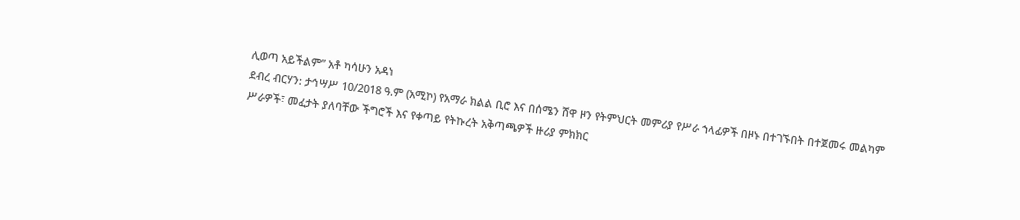ሊወጣ አይችልም” አቶ ካሳሁን አዳነ
ደብረ ብርሃን: ታኅሣሥ 10/2018 ዓ.ም (አሚኮ) የአማራ ክልል ቢሮ እና በሰሜን ሸዋ ዞን የትምህርት መምሪያ የሥራ ኀላፊዎች በዞኑ በተገኙበት በተጀመሩ መልካም ሥራዎች፣ መፈታት ያለባቸው ችግሮች እና የቀጣይ የትኩረት አቅጣጫዎች ዙሪያ ምክክር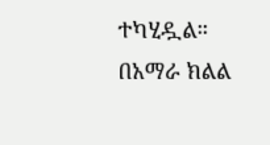ተካሂዷል።
በአማራ ክልል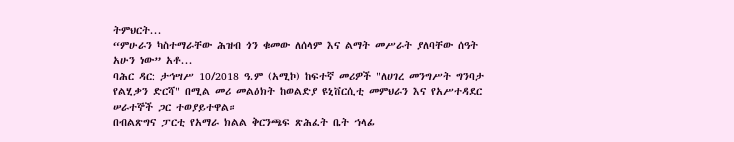ትምህርት...
“ምሁራን ካስተማራቸው ሕዝብ ጎን ቁመው ለሰላም እና ልማት መሥራት ያለባቸው ሰዓት አሁን ነው” አቶ...
ባሕር ዳር: ታኅሣሥ 10/2018 ዓ.ም (አሚኮ) ከፍተኛ መሪዎች "ለሀገረ መንግሥት ግንባታ የልሂቃን ድርሻ" በሚል መሪ መልዕክት ከወልድያ ዩኒቨርሲቲ መምህራን እና የአሥተዳደር ሠራተኞች ጋር ተወያይተዋል።
በብልጽግና ፓርቲ የአማራ ክልል ቅርንጫፍ ጽሕፈት ቤት ኀላፊ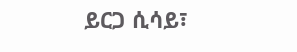ይርጋ ሲሳይ፣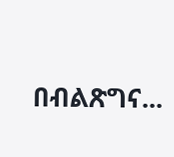በብልጽግና...